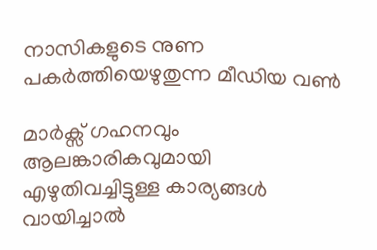നാസികളുടെ നുണ പകർത്തിയെഴുതുന്ന മീഡിയ വൺ

മാർക്സ് ഗഹനവും ആലങ്കാരികവുമായി എഴുതിവച്ചിട്ടുള്ള കാര്യങ്ങൾ വായിച്ചാൽ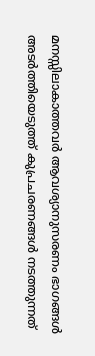മനസ്സിലാകാത്തവർ ആവശ്യാനുസരണം ഭാഗങ്ങൾ അടർത്തിയെടുത്ത് കുപ്രചരണങ്ങൾ നടത്തുന്നത്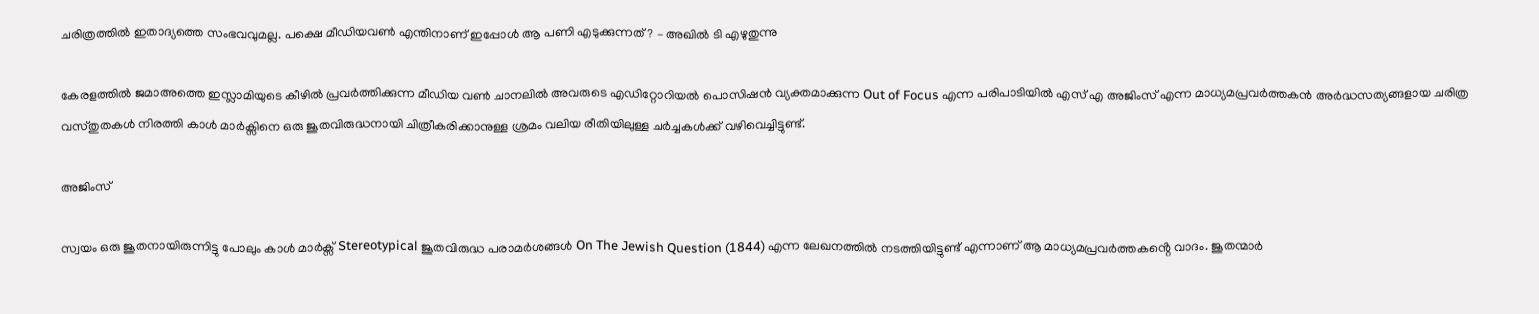ചരിത്രത്തിൽ ഇതാദ്യത്തെ സംഭവവുമല്ല. പക്ഷെ മീഡിയവൺ എന്തിനാണ് ഇപ്പോൾ ആ പണി എടുക്കുന്നത് ? – അഖിൽ ടി എഴുതുന്നു

കേരളത്തിൽ ജമാഅത്തെ ഇസ്ലാമിയുടെ കീഴിൽ പ്രവർത്തിക്കുന്ന മീഡിയ വൺ ചാനലിൽ അവരുടെ എഡിറ്റോറിയൽ പൊസിഷൻ വ്യക്തമാക്കുന്ന Out of Focus എന്ന പരിപാടിയിൽ എസ് എ അജിംസ് എന്ന മാധ്യമപ്രവർത്തകൻ അർദ്ധസത്യങ്ങളായ ചരിത്ര വസ്തുതകൾ നിരത്തി കാൾ മാർക്സിനെ ഒരു ജൂതവിരുദ്ധനായി ചിത്രീകരിക്കാനുള്ള ശ്രമം വലിയ രീതിയിലുള്ള ചർച്ചകൾക്ക് വഴിവെച്ചിട്ടുണ്ട്.

അജിംസ്

സ്വയം ഒരു ജൂതനായിരുന്നിട്ടു പോലും കാൾ മാർക്സ് Stereotypical ജൂതവിരുദ്ധ പരാമർശങ്ങൾ On The Jewish Question (1844) എന്ന ലേഖനത്തിൽ നടത്തിയിട്ടുണ്ട് എന്നാണ് ആ മാധ്യമപ്രവർത്തകൻ്റെ വാദം. ജൂതന്മാർ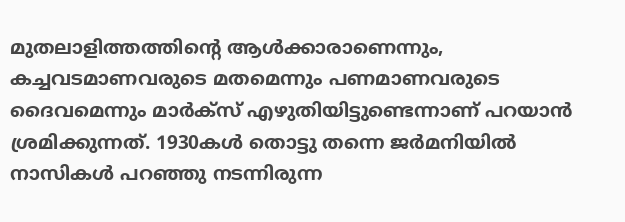മുതലാളിത്തത്തിൻ്റെ ആൾക്കാരാണെന്നും, കച്ചവടമാണവരുടെ മതമെന്നും പണമാണവരുടെ ദൈവമെന്നും മാർക്സ് എഴുതിയിട്ടുണ്ടെന്നാണ് പറയാൻ ശ്രമിക്കുന്നത്. 1930കൾ തൊട്ടു തന്നെ ജർമനിയിൽ നാസികൾ പറഞ്ഞു നടന്നിരുന്ന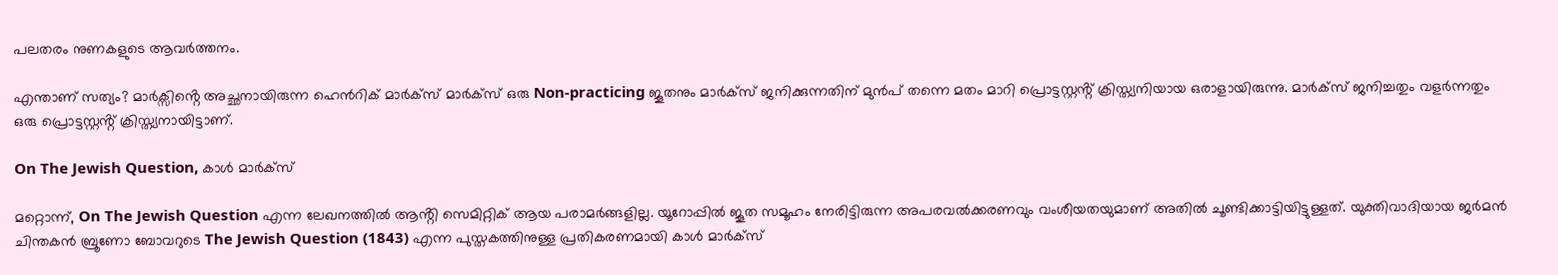പലതരം നുണകളുടെ ആവർത്തനം.

എന്താണ് സത്യം? മാർക്സിൻ്റെ അച്ഛനായിരുന്ന ഹെൻ‌റിക് മാർക്സ് മാർക്സ് ഒരു Non-practicing ജൂതനും മാർക്സ് ജനിക്കുന്നതിന് മുൻപ് തന്നെ മതം മാറി പ്രൊട്ടസ്റ്റൻ്റ് ക്രിസ്ത്യനിയായ ഒരാളായിരുന്നു. മാർക്സ് ജനിച്ചതും വളർന്നതും ഒരു പ്രൊട്ടസ്റ്റൻ്റ് ക്രിസ്ത്യനായിട്ടാണ്.

On The Jewish Question, കാൾ മാർക്സ്

മറ്റൊന്ന്, On The Jewish Question എന്ന ലേഖനത്തിൽ ആൻ്റി സെമിറ്റിക് ആയ പരാമർങ്ങളില്ല. യൂറോപ്പിൽ ജൂത സമൂഹം നേരിട്ടിരുന്ന അപരവൽക്കരണവും വംശീയതയുമാണ് അതിൽ ചൂണ്ടിക്കാട്ടിയിട്ടുള്ളത്. യുക്തിവാദിയായ ജർമൻ ചിന്തകൻ ബ്രൂണോ ബോവറുടെ The Jewish Question (1843) എന്ന പുസ്തകത്തിനുള്ള പ്രതികരണമായി കാൾ മാർക്സ്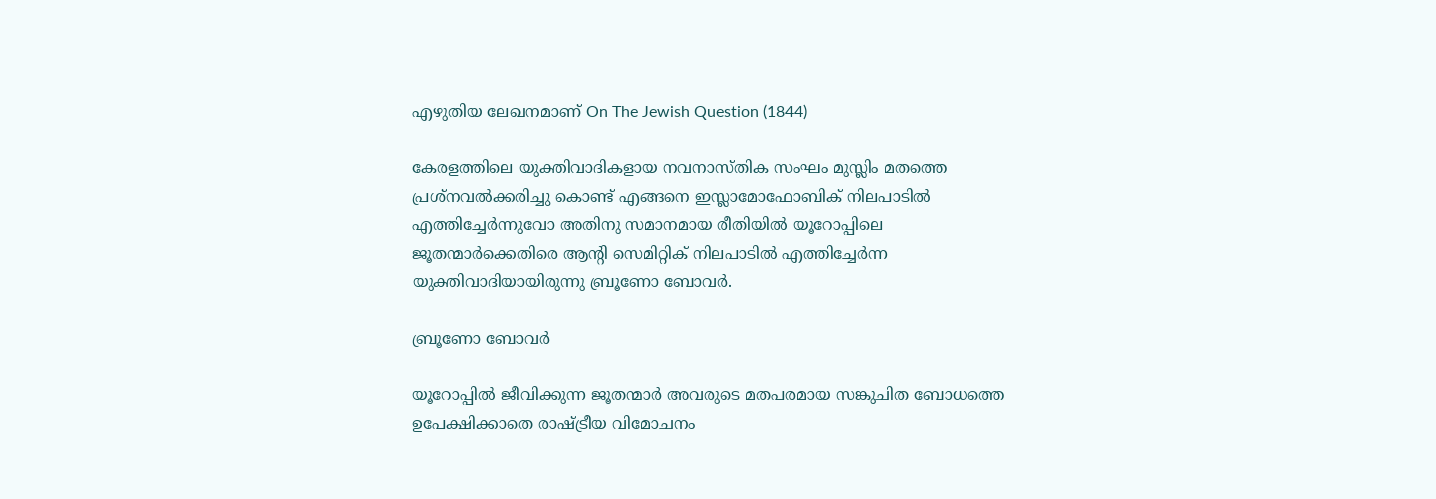എഴുതിയ ലേഖനമാണ് On The Jewish Question (1844)

കേരളത്തിലെ യുക്തിവാദികളായ നവനാസ്തിക സംഘം മുസ്ലിം മതത്തെ പ്രശ്നവൽക്കരിച്ചു കൊണ്ട് എങ്ങനെ ഇസ്ലാമോഫോബിക് നിലപാടിൽ എത്തിച്ചേർന്നുവോ അതിനു സമാനമായ രീതിയിൽ യൂറോപ്പിലെ ജൂതന്മാർക്കെതിരെ ആൻ്റി സെമിറ്റിക് നിലപാടിൽ എത്തിച്ചേർന്ന യുക്തിവാദിയായിരുന്നു ബ്രൂണോ ബോവർ.

ബ്രൂണോ ബോവർ

യൂറോപ്പിൽ ജീവിക്കുന്ന ജൂതന്മാർ അവരുടെ മതപരമായ സങ്കുചിത ബോധത്തെ ഉപേക്ഷിക്കാതെ രാഷ്ട്രീയ വിമോചനം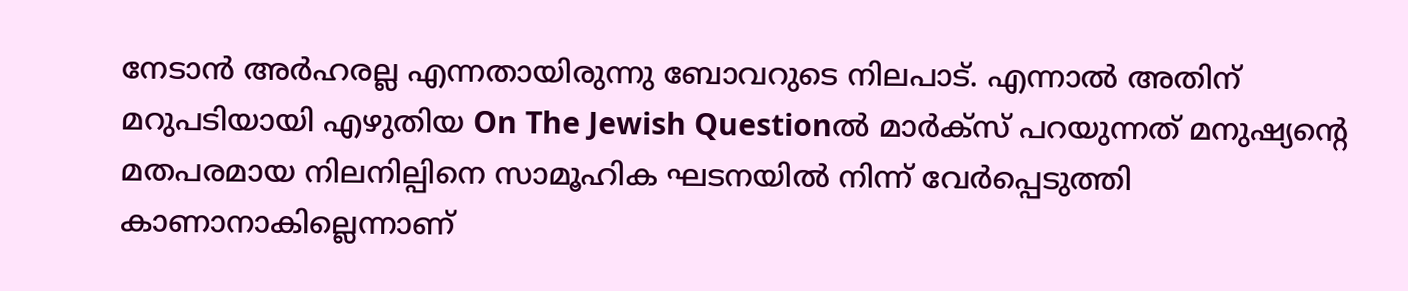നേടാൻ അർഹരല്ല എന്നതായിരുന്നു ബോവറുടെ നിലപാട്. എന്നാൽ അതിന് മറുപടിയായി എഴുതിയ On The Jewish Questionൽ മാർക്സ് പറയുന്നത് മനുഷ്യൻ്റെ മതപരമായ നിലനില്പിനെ സാമൂഹിക ഘടനയിൽ നിന്ന് വേർപ്പെടുത്തി കാണാനാകില്ലെന്നാണ്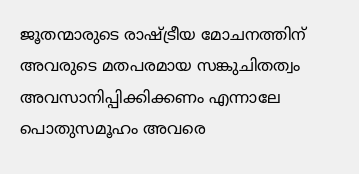ജൂതന്മാരുടെ രാഷ്ട്രീയ മോചനത്തിന് അവരുടെ മതപരമായ സങ്കുചിതത്വം അവസാനിപ്പിക്കിക്കണം എന്നാലേ പൊതുസമൂഹം അവരെ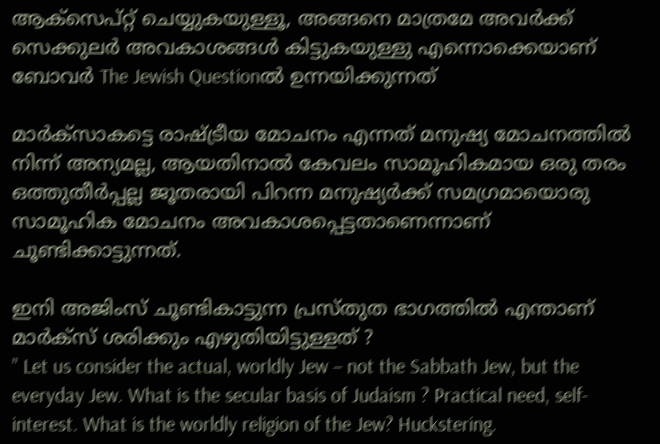ആക്സെപ്റ്റ് ചെയ്യുകയുള്ളൂ, അങ്ങനെ മാത്രമേ അവർക്ക് സെക്കുലർ അവകാശങ്ങൾ കിട്ടുകയുള്ളു എന്നൊക്കെയാണ് ബോവർ The Jewish Questionൽ ഉന്നയിക്കുന്നത്

മാർക്‌സാകട്ടെ രാഷ്ട്രീയ മോചനം എന്നത് മനുഷ്യ മോചനത്തിൽ നിന്ന് അന്യമല്ല, ആയതിനാൽ കേവലം സാമൂഹികമായ ഒരു തരം ഒത്തുതീർപ്പല്ല ജൂതരായി പിറന്ന മനുഷ്യർക്ക് സമഗ്രമായൊരു സാമൂഹിക മോചനം അവകാശപ്പെട്ടതാണെന്നാണ് ചൂണ്ടിക്കാട്ടുന്നത്.

ഇനി അജിംസ് ചൂണ്ടികാട്ടുന്ന പ്രസ്തുത ഭാഗത്തിൽ എന്താണ് മാർക്സ് ശരിക്കും എഴുതിയിട്ടുള്ളത് ?
” Let us consider the actual, worldly Jew – not the Sabbath Jew, but the everyday Jew. What is the secular basis of Judaism ? Practical need, self-interest. What is the worldly religion of the Jew? Huckstering.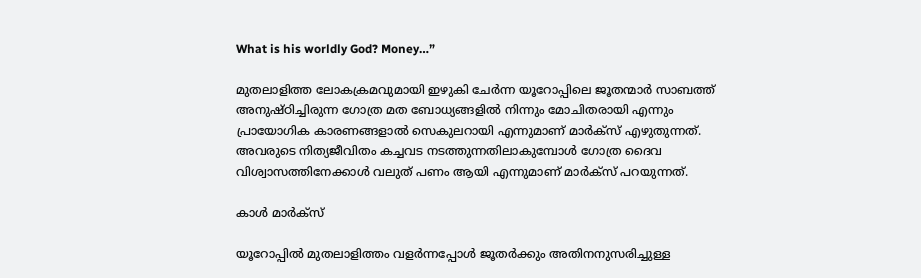What is his worldly God? Money…”

മുതലാളിത്ത ലോകക്രമവുമായി ഇഴുകി ചേർന്ന യൂറോപ്പിലെ ജൂതന്മാർ സാബത്ത് അനുഷ്ഠിച്ചിരുന്ന ഗോത്ര മത ബോധ്യങ്ങളിൽ നിന്നും മോചിതരായി എന്നും പ്രായോഗിക കാരണങ്ങളാൽ സെകുലറായി എന്നുമാണ് മാർക്സ് എഴുതുന്നത്. അവരുടെ നിത്യജീവിതം കച്ചവട നടത്തുന്നതിലാകുമ്പോൾ ഗോത്ര ദൈവ വിശ്വാസത്തിനേക്കാൾ വലുത് പണം ആയി എന്നുമാണ് മാർക്സ് പറയുന്നത്.

കാൾ മാർക്സ്

യൂറോപ്പിൽ മുതലാളിത്തം വളർന്നപ്പോൾ ജൂതർക്കും അതിനനുസരിച്ചുള്ള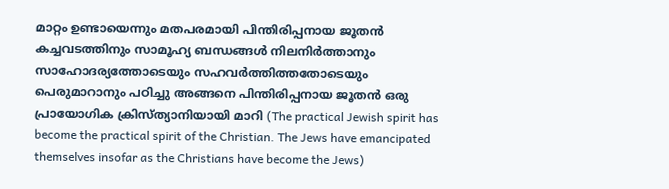മാറ്റം ഉണ്ടായെന്നും മതപരമായി പിന്തിരിപ്പനായ ജൂതൻ കച്ചവടത്തിനും സാമൂഹ്യ ബന്ധങ്ങൾ നിലനിർത്താനും സാഹോദര്യത്തോടെയും സഹവർത്തിത്തതോടെയും പെരുമാറാനും പഠിച്ചു അങ്ങനെ പിന്തിരിപ്പനായ ജൂതൻ ഒരു പ്രായോഗിക ക്രിസ്ത്യാനിയായി മാറി (The practical Jewish spirit has become the practical spirit of the Christian. The Jews have emancipated themselves insofar as the Christians have become the Jews)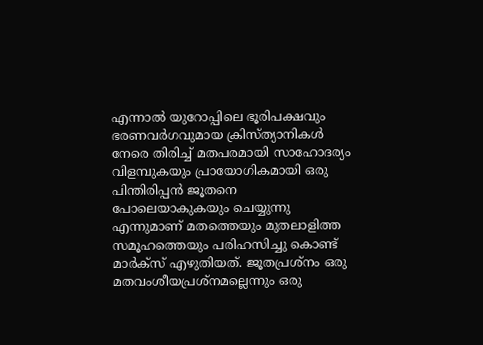എന്നാൽ യുറോപ്പിലെ ഭൂരിപക്ഷവും ഭരണവർഗവുമായ ക്രിസ്ത്യാനികൾ നേരെ തിരിച്ച് മതപരമായി സാഹോദര്യം വിളമ്പുകയും പ്രായോഗികമായി ഒരു പിന്തിരിപ്പൻ ജൂതനെ പോലെയാകുകയും ചെയ്യുന്നു എന്നുമാണ് മതത്തെയും മുതലാളിത്ത സമൂഹത്തെയും പരിഹസിച്ചു കൊണ്ട് മാർക്സ് എഴുതിയത്. ജൂതപ്രശ്നം ഒരു മതവംശീയപ്രശ്നമല്ലെന്നും ഒരു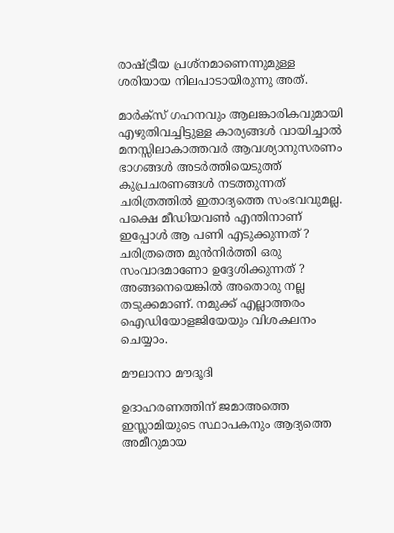രാഷ്ട്രീയ പ്രശ്നമാണെന്നുമുള്ള ശരിയായ നിലപാടായിരുന്നു അത്.

മാർക്സ് ഗഹനവും ആലങ്കാരികവുമായി എഴുതിവച്ചിട്ടുള്ള കാര്യങ്ങൾ വായിച്ചാൽ മനസ്സിലാകാത്തവർ ആവശ്യാനുസരണം ഭാഗങ്ങൾ അടർത്തിയെടുത്ത് കുപ്രചരണങ്ങൾ നടത്തുന്നത് ചരിത്രത്തിൽ ഇതാദ്യത്തെ സംഭവവുമല്ല. പക്ഷെ മീഡിയവൺ എന്തിനാണ് ഇപ്പോൾ ആ പണി എടുക്കുന്നത് ? ചരിത്രത്തെ മുൻനിർത്തി ഒരു സംവാദമാണോ ഉദ്ദേശിക്കുന്നത് ? അങ്ങനെയെങ്കിൽ അതൊരു നല്ല തടുക്കമാണ്. നമുക്ക് എല്ലാത്തരം ഐഡിയോളജിയേയും വിശകലനം ചെയ്യാം.

മൗലാനാ മൗദൂദി

ഉദാഹരണത്തിന് ജമാഅത്തെ ഇസ്ലാമിയുടെ സ്ഥാപകനും ആദ്യത്തെ അമീറുമായ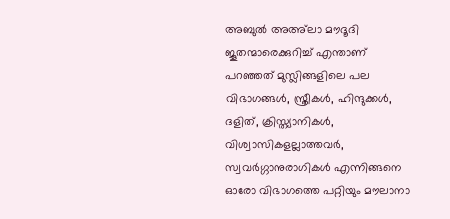അബുൽ അ‌അ്‌ലാ മൗദൂദി ജൂതന്മാരെക്കുറിച്ച് എന്താണ് പറഞ്ഞത് മുസ്ലിങ്ങളിലെ പല വിഭാഗങ്ങൾ, സ്ത്രീകൾ, ഹിന്ദുക്കൾ, ദളിത്, ക്രിസ്ത്യാനികൾ, വിശ്വാസികളല്ലാത്തവർ, സ്വവർഗ്ഗാനുരാഗികൾ എന്നിങ്ങനെ ഓരോ വിഭാഗത്തെ പറ്റിയും മൗലാനാ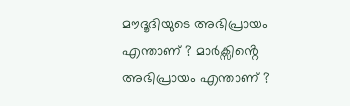മൗദൂദിയുടെ അഭിപ്രായം എന്താണ് ? മാർക്സിൻ്റെ അഭിപ്രായം എന്താണ് ?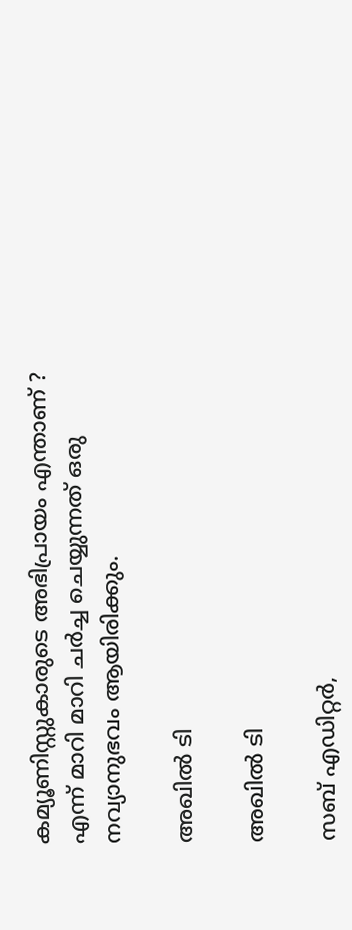കമ്യൂണിസ്റ്റുകാരുടെ അഭിപ്രായം എന്താണ് ? എന്ന് മാറി മാറി ചർച്ച ചെയ്യുന്നത് ഒരു നവ്യാനുഭവം ആയിരിക്കും.

അഖിൽ ടി

അഖിൽ ടി

സബ് എഡിറ്റർ,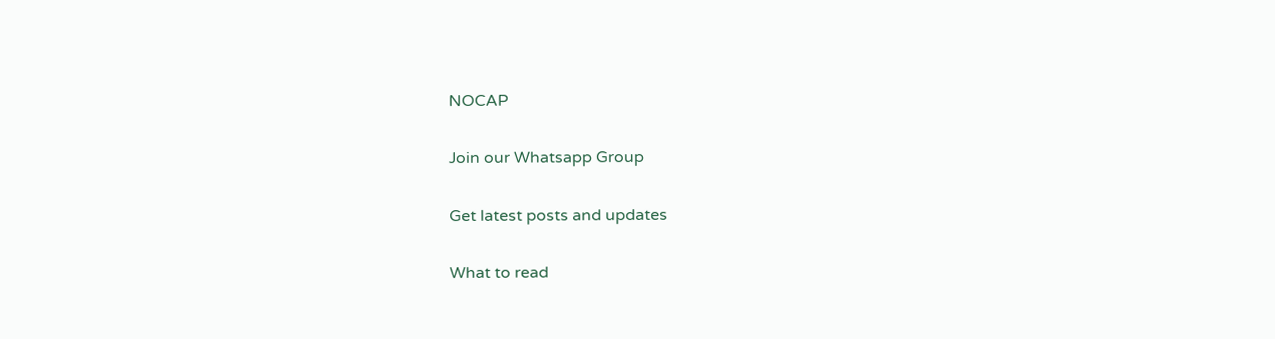NOCAP

Join our Whatsapp Group

Get latest posts and updates

What to read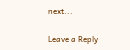next...

Leave a Reply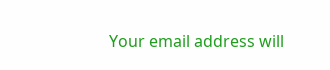Your email address will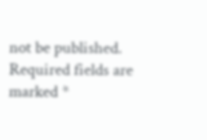not be published. Required fields are marked *